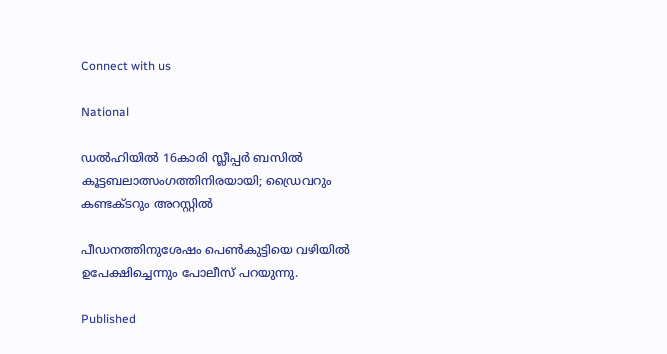Connect with us

National

ഡല്‍ഹിയില്‍ 16കാരി സ്ലീപ്പര്‍ ബസില്‍ കൂട്ടബലാത്സംഗത്തിനിരയായി; ഡ്രൈവറും കണ്ടക്ടറും അറസ്റ്റില്‍

പീഡനത്തിനുശേഷം പെണ്‍കുട്ടിയെ വഴിയില്‍ ഉപേക്ഷിച്ചെന്നും പോലീസ് പറയുന്നു.

Published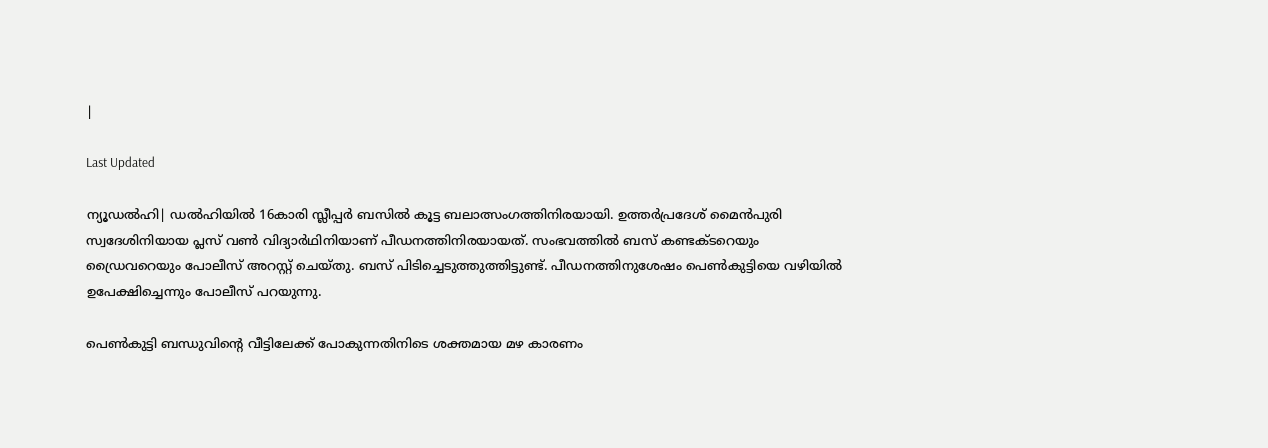|

Last Updated

ന്യൂഡല്‍ഹി| ഡല്‍ഹിയില്‍ 16കാരി സ്ലീപ്പര്‍ ബസില്‍ കൂട്ട ബലാത്സംഗത്തിനിരയായി. ഉത്തര്‍പ്രദേശ് മൈന്‍പുരി സ്വദേശിനിയായ പ്ലസ് വണ്‍ വിദ്യാര്‍ഥിനിയാണ് പീഡനത്തിനിരയായത്. സംഭവത്തില്‍ ബസ് കണ്ടക്ടറെയും ഡ്രൈവറെയും പോലീസ് അറസ്റ്റ് ചെയ്തു. ബസ് പിടിച്ചെടുത്തുത്തിട്ടുണ്ട്. പീഡനത്തിനുശേഷം പെണ്‍കുട്ടിയെ വഴിയില്‍ ഉപേക്ഷിച്ചെന്നും പോലീസ് പറയുന്നു.

പെണ്‍കുട്ടി ബന്ധുവിന്റെ വീട്ടിലേക്ക് പോകുന്നതിനിടെ ശക്തമായ മഴ കാരണം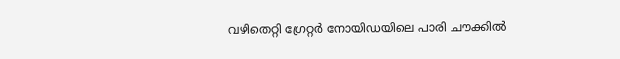വഴിതെറ്റി ഗ്രേറ്റര്‍ നോയിഡയിലെ പാരി ചൗക്കില്‍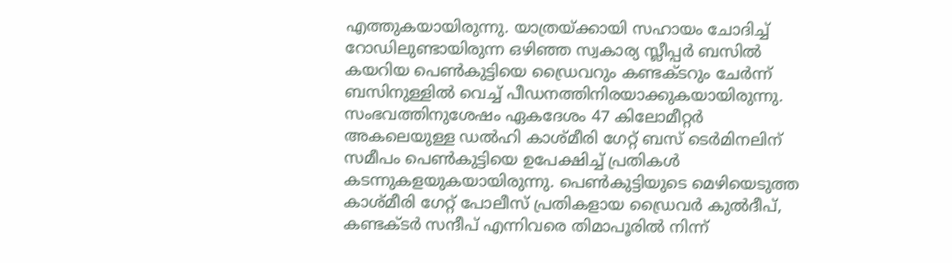എത്തുകയായിരുന്നു. യാത്രയ്ക്കായി സഹായം ചോദിച്ച് റോഡിലുണ്ടായിരുന്ന ഒഴിഞ്ഞ സ്വകാര്യ സ്ലീപ്പര്‍ ബസില്‍ കയറിയ പെണ്‍കുട്ടിയെ ഡ്രൈവറും കണ്ടക്ടറും ചേര്‍ന്ന് ബസിനുള്ളില്‍ വെച്ച് പീഡനത്തിനിരയാക്കുകയായിരുന്നു. സംഭവത്തിനുശേഷം ഏകദേശം 47 കിലോമീറ്റര്‍ അകലെയുള്ള ഡല്‍ഹി കാശ്മീരി ഗേറ്റ് ബസ് ടെര്‍മിനലിന് സമീപം പെണ്‍കുട്ടിയെ ഉപേക്ഷിച്ച് പ്രതികള്‍ കടന്നുകളയുകയായിരുന്നു. പെണ്‍കുട്ടിയുടെ മെഴിയെടുത്ത കാശ്മീരി ഗേറ്റ് പോലീസ് പ്രതികളായ ഡ്രൈവര്‍ കുല്‍ദീപ്, കണ്ടക്ടര്‍ സന്ദീപ് എന്നിവരെ തിമാപൂരില്‍ നിന്ന്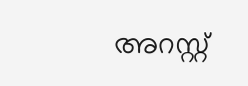അറസ്റ്റ്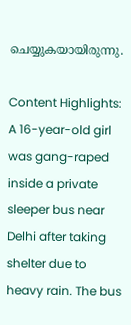ചെയ്യുകയായിരുന്നു.

Content Highlights:
A 16-year-old girl was gang-raped inside a private sleeper bus near Delhi after taking shelter due to heavy rain. The bus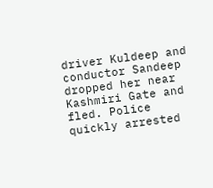driver Kuldeep and conductor Sandeep dropped her near Kashmiri Gate and fled. Police quickly arrested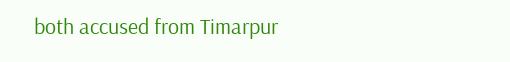both accused from Timarpur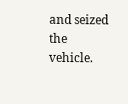and seized the vehicle.